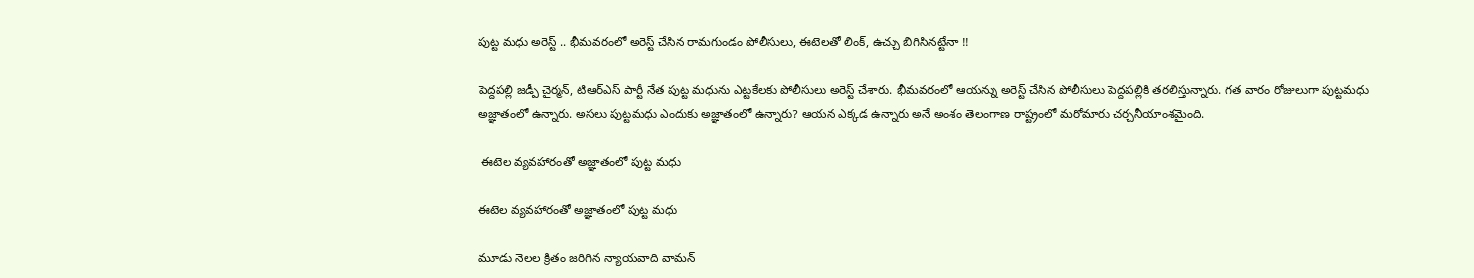పుట్ట మధు అరెస్ట్ .. భీమవరంలో అరెస్ట్ చేసిన రామగుండం పోలీసులు, ఈటెలతో లింక్, ఉచ్చు బిగిసినట్టేనా !!

పెద్దపల్లి జడ్పీ చైర్మన్, టిఆర్ఎస్ పార్టీ నేత పుట్ట మధును ఎట్టకేలకు పోలీసులు అరెస్ట్ చేశారు. భీమవరంలో ఆయన్ను అరెస్ట్ చేసిన పోలీసులు పెద్దపల్లికి తరలిస్తున్నారు. గత వారం రోజులుగా పుట్టమధు అజ్ఞాతంలో ఉన్నారు. అసలు పుట్టమధు ఎందుకు అజ్ఞాతంలో ఉన్నారు? ఆయన ఎక్కడ ఉన్నారు అనే అంశం తెలంగాణ రాష్ట్రంలో మరోమారు చర్చనీయాంశమైంది.

 ఈటెల వ్యవహారంతో అజ్ఞాతంలో పుట్ట మధు

ఈటెల వ్యవహారంతో అజ్ఞాతంలో పుట్ట మధు

మూడు నెలల క్రితం జరిగిన న్యాయవాది వామన్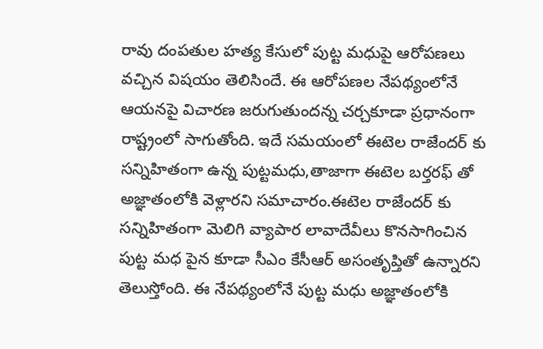రావు దంపతుల హత్య కేసులో పుట్ట మధుపై ఆరోపణలు వచ్చిన విషయం తెలిసిందే. ఈ ఆరోపణల నేపథ్యంలోనే ఆయనపై విచారణ జరుగుతుందన్న చర్చకూడా ప్రధానంగా రాష్ట్రంలో సాగుతోంది. ఇదే సమయంలో ఈటెల రాజేందర్ కు సన్నిహితంగా ఉన్న పుట్టమధు,తాజాగా ఈటెల బర్తరఫ్ తో అజ్ఞాతంలోకి వెళ్లారని సమాచారం.ఈటెల రాజేందర్ కు సన్నిహితంగా మెలిగి వ్యాపార లావాదేవీలు కొనసాగించిన పుట్ట మధ పైన కూడా సీఎం కేసీఆర్ అసంతృప్తితో ఉన్నారని తెలుస్తోంది. ఈ నేపథ్యంలోనే పుట్ట మధు అజ్ఞాతంలోకి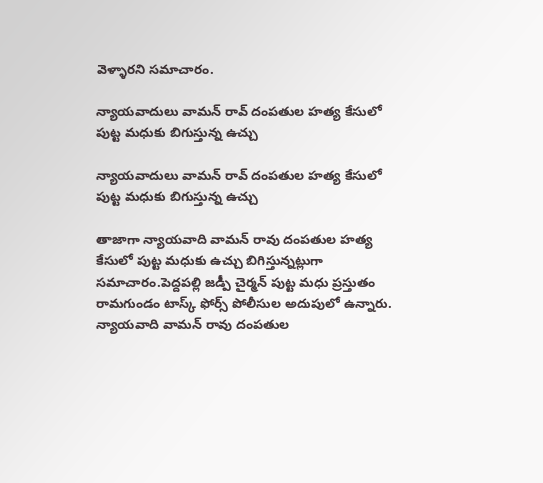వెళ్ళారని సమాచారం.

న్యాయవాదులు వామన్ రావ్ దంపతుల హత్య కేసులో పుట్ట మధుకు బిగుస్తున్న ఉచ్చు

న్యాయవాదులు వామన్ రావ్ దంపతుల హత్య కేసులో పుట్ట మధుకు బిగుస్తున్న ఉచ్చు

తాజాగా న్యాయవాది వామన్ రావు దంపతుల హత్య కేసులో పుట్ట మధుకు ఉచ్చు బిగిస్తున్నట్లుగా సమాచారం.పెద్దపల్లి జడ్పీ చైర్మన్ పుట్ట మధు ప్రస్తుతం రామగుండం టాస్క్ ఫోర్స్ పోలీసుల అదుపులో ఉన్నారు. న్యాయవాది వామన్ రావు దంపతుల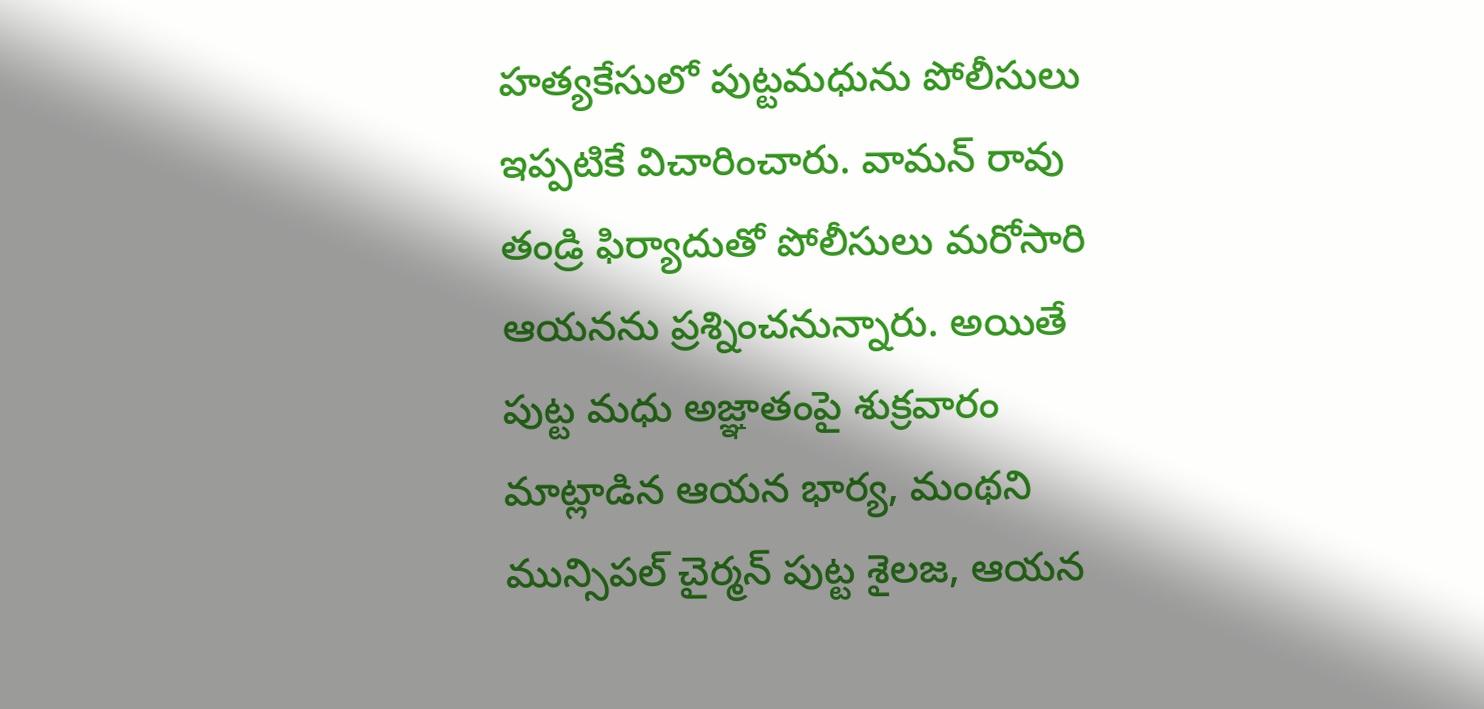హత్యకేసులో పుట్టమధును పోలీసులు ఇప్పటికే విచారించారు. వామన్ రావు తండ్రి ఫిర్యాదుతో పోలీసులు మరోసారి ఆయనను ప్రశ్నించనున్నారు. అయితే పుట్ట మధు అజ్ఞాతంపై శుక్రవారం మాట్లాడిన ఆయన భార్య, మంథని మున్సిపల్ చైర్మన్ పుట్ట శైలజ, ఆయన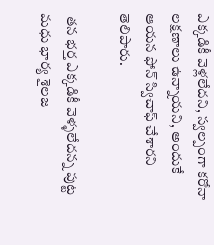ఎక్కడికీ వెళ్లలేదని, స్వల్పంగా కరోనా లక్షణాలు ఉన్నాయని, అందుకే ఆయన ఫోన్ స్విచాఫ్ చేశారని తెలిపారు.

 తన భర్త ఎక్కడికీ వెళ్ళలేదన్న పుట్ట మధు భార్య శైలజ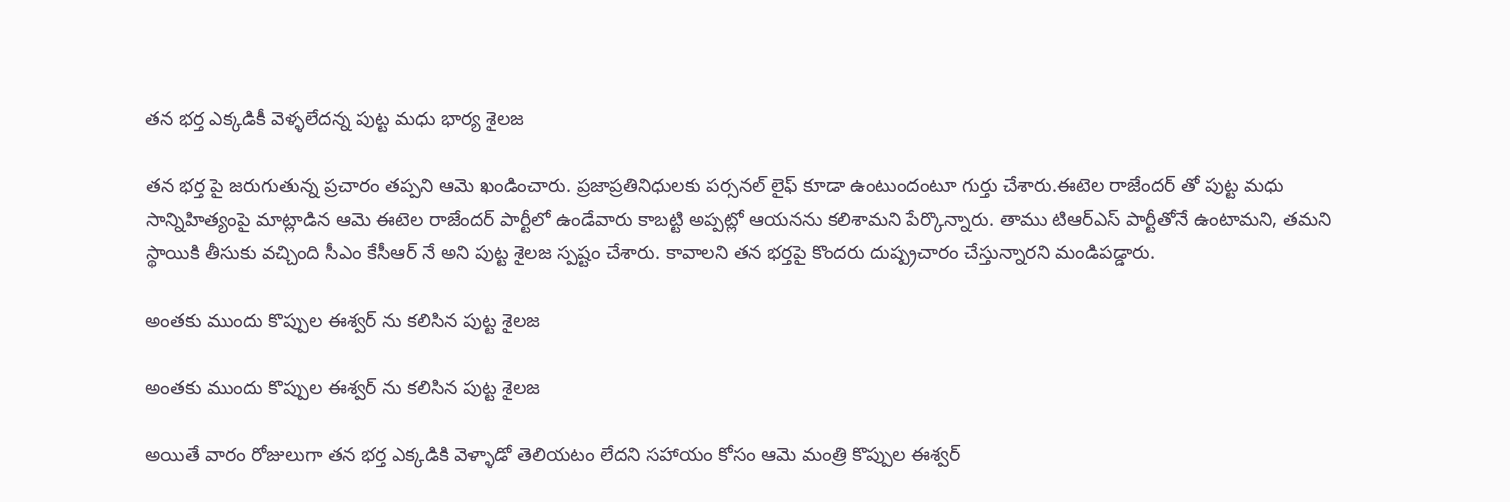తన భర్త ఎక్కడికీ వెళ్ళలేదన్న పుట్ట మధు భార్య శైలజ

తన భర్త పై జరుగుతున్న ప్రచారం తప్పని ఆమె ఖండించారు. ప్రజాప్రతినిధులకు పర్సనల్ లైఫ్ కూడా ఉంటుందంటూ గుర్తు చేశారు.ఈటెల రాజేందర్ తో పుట్ట మధు సాన్నిహిత్యంపై మాట్లాడిన ఆమె ఈటెల రాజేందర్ పార్టీలో ఉండేవారు కాబట్టి అప్పట్లో ఆయనను కలిశామని పేర్కొన్నారు. తాము టిఆర్ఎస్ పార్టీతోనే ఉంటామని, తమని స్థాయికి తీసుకు వచ్చింది సీఎం కేసీఆర్ నే అని పుట్ట శైలజ స్పష్టం చేశారు. కావాలని తన భర్తపై కొందరు దుష్ప్రచారం చేస్తున్నారని మండిపడ్డారు.

అంతకు ముందు కొప్పుల ఈశ్వర్ ను కలిసిన పుట్ట శైలజ

అంతకు ముందు కొప్పుల ఈశ్వర్ ను కలిసిన పుట్ట శైలజ

అయితే వారం రోజులుగా తన భర్త ఎక్కడికి వెళ్ళాడో తెలియటం లేదని సహాయం కోసం ఆమె మంత్రి కొప్పుల ఈశ్వర్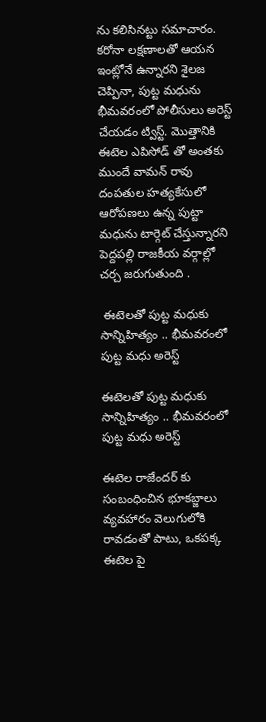ను కలిసినట్టు సమాచారం. కరోనా లక్షణాలతో ఆయన ఇంట్లోనే ఉన్నారని శైలజ చెప్పినా, పుట్ట మధును భీమవరంలో పోలీసులు అరెస్ట్ చేయడం ట్విస్ట్. మొత్తానికి ఈటెల ఎపిసోడ్ తో అంతకు ముందే వామన్ రావు దంపతుల హత్యకేసులో ఆరోపణలు ఉన్న పుట్టా మధును టార్గెట్ చేస్తున్నారని పెద్దపల్లి రాజకీయ వర్గాల్లో చర్చ జరుగుతుంది .

 ఈటెలతో పుట్ట మధుకు సాన్నిహిత్యం .. భీమవరంలో పుట్ట మధు అరెస్ట్

ఈటెలతో పుట్ట మధుకు సాన్నిహిత్యం .. భీమవరంలో పుట్ట మధు అరెస్ట్

ఈటెల రాజేందర్ కు సంబంధించిన భూకబ్జాలు వ్యవహారం వెలుగులోకి రావడంతో పాటు, ఒకపక్క ఈటెల పై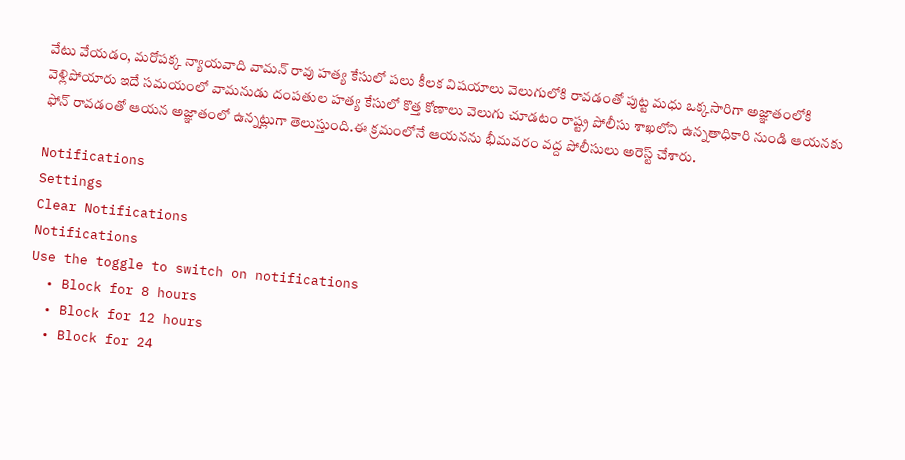వేటు వేయడం, మరోపక్క న్యాయవాది వామన్ రావు హత్య కేసులో పలు కీలక విషయాలు వెలుగులోకి రావడంతో పుట్ట మధు ఒక్కసారిగా అజ్ఞాతంలోకి వెళ్లిపోయారు ఇదే సమయంలో వామనుడు దంపతుల హత్య కేసులో కొత్త కోణాలు వెలుగు చూడటం రాష్ట్ర పోలీసు శాఖలోని ఉన్నతాధికారి నుండి ఆయనకు ఫోన్ రావడంతో ఆయన అజ్ఞాతంలో ఉన్నట్లుగా తెలుస్తుంది.ఈ క్రమంలోనే ఆయనను భీమవరం వద్ద పోలీసులు అరెస్ట్ చేశారు.

Notifications
Settings
Clear Notifications
Notifications
Use the toggle to switch on notifications
  • Block for 8 hours
  • Block for 12 hours
  • Block for 24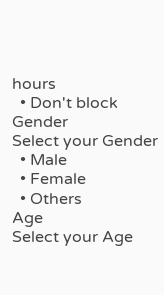hours
  • Don't block
Gender
Select your Gender
  • Male
  • Female
  • Others
Age
Select your Age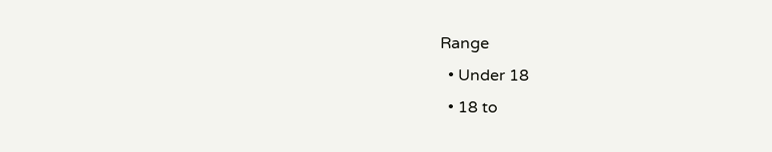Range
  • Under 18
  • 18 to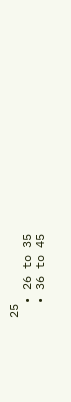25
  • 26 to 35
  • 36 to 45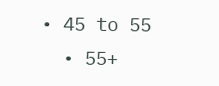• 45 to 55
  • 55+